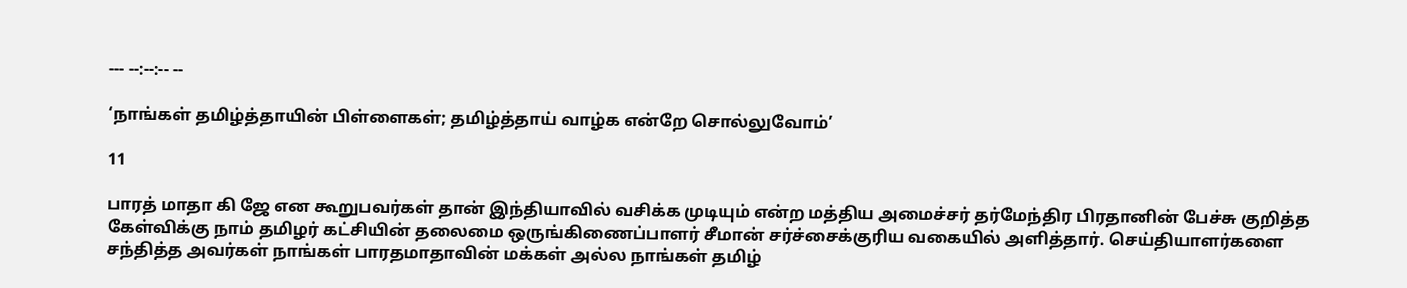--- --:--:-- --

‘நாங்கள் தமிழ்த்தாயின் பிள்ளைகள்; தமிழ்த்தாய் வாழ்க என்றே சொல்லுவோம்’

11

பாரத் மாதா கி ஜே என கூறுபவர்கள் தான் இந்தியாவில் வசிக்க முடியும் என்ற மத்திய அமைச்சர் தர்மேந்திர பிரதானின் பேச்சு குறித்த கேள்விக்கு நாம் தமிழர் கட்சியின் தலைமை ஒருங்கிணைப்பாளர் சீமான் சர்ச்சைக்குரிய வகையில் அளித்தார். செய்தியாளர்களை சந்தித்த அவர்கள் நாங்கள் பாரதமாதாவின் மக்கள் அல்ல நாங்கள் தமிழ்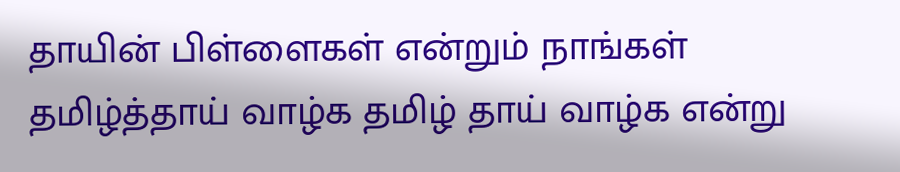தாயின் பிள்ளைகள் என்றும் நாங்கள் தமிழ்த்தாய் வாழ்க தமிழ் தாய் வாழ்க என்று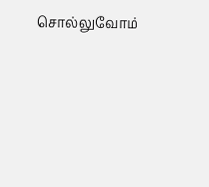சொல்லுவோம்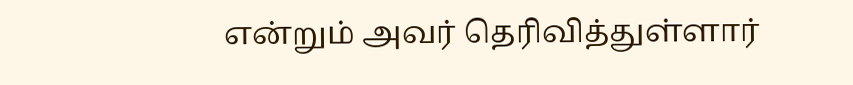என்றும் அவர் தெரிவித்துள்ளார்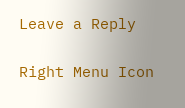Leave a Reply

Right Menu Icon